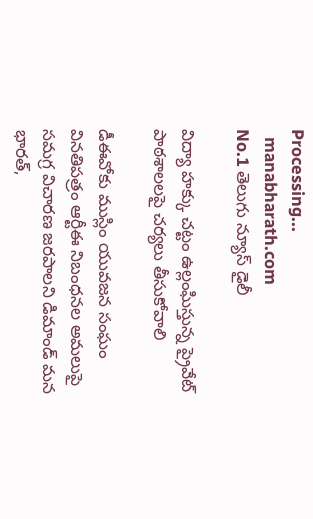Processing...
  manabharath.com
No.1 తెలుగు న్యూస్ డైలీ

విద్యా హక్కు చట్టం ఉల్లంఘిస్తున్న ప్రైవేట్ పాఠశాలలపై చర్యలు తీసుకోవాలి

డీఈవోకు ముస్లిం యువజన సంఘం వినతిపత్రం ఆర్టీఈ నిబంధనల అమలుపై సమగ్ర విచారణ జరపాలని డిమాండ్ మన భారత్,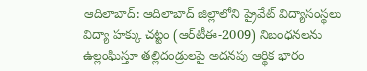ఆదిలాబాద్: ఆదిలాబాద్ జిల్లాలోని ప్రైవేట్ విద్యాసంస్థలు విద్యా హక్కు చట్టం (ఆర్‌టీఈ-2009) నిబంధనలను ఉల్లంఘిస్తూ తల్లిదండ్రులపై అదనపు ఆర్థిక భారం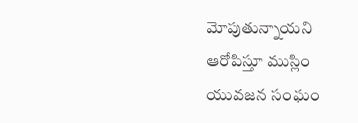మోపుతున్నాయని ఆరోపిస్తూ ముస్లిం యువజన సంఘం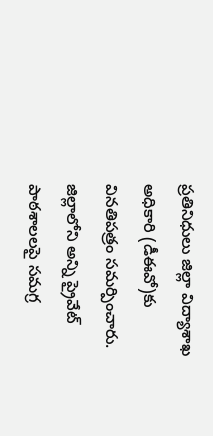ప్రతినిధులు జిల్లా విద్యాశాఖ అధికారి (డీఈవో)కు వినతిపత్రం సమర్పించారు. జిల్లాలోని అన్ని ప్రైవేట్ పాఠశాలలపై సమగ్ర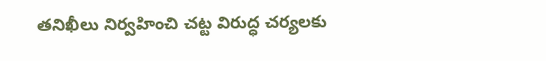తనిఖీలు నిర్వహించి చట్ట విరుద్ధ చర్యలకు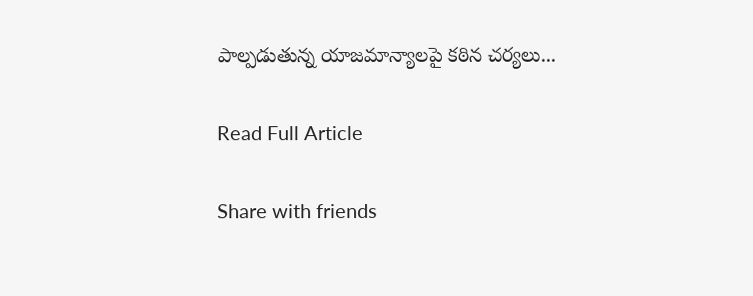పాల్పడుతున్న యాజమాన్యాలపై కఠిన చర్యలు...

Read Full Article

Share with friends